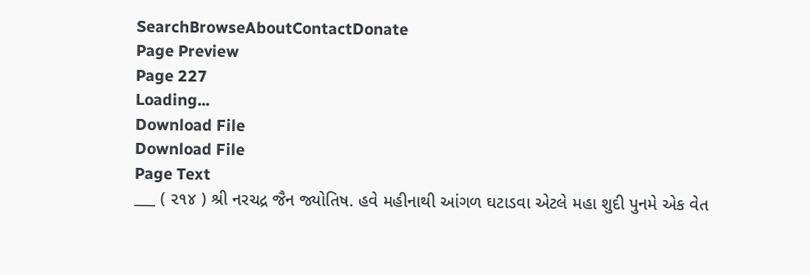SearchBrowseAboutContactDonate
Page Preview
Page 227
Loading...
Download File
Download File
Page Text
___ ( ૨૧૪ ) શ્રી નરચદ્ર જૈન જ્યોતિષ. હવે મહીનાથી આંગળ ઘટાડવા એટલે મહા શુદી પુનમે એક વેત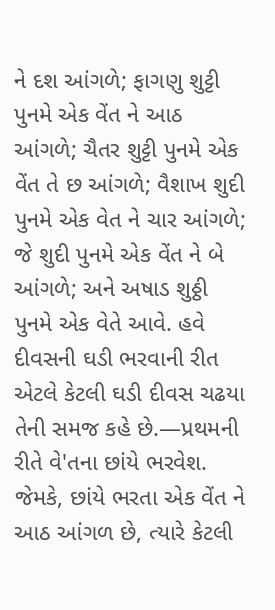ને દશ આંગળે; ફાગણુ શુટ્ટી પુનમે એક વેંત ને આઠ આંગળે; ચૈતર શુટ્ટી પુનમે એક વેંત તે છ આંગળે; વૈશાખ શુદી પુનમે એક વેત ને ચાર આંગળે; જે શુદી પુનમે એક વેંત ને બે આંગળે; અને અષાડ શુઠ્ઠી પુનમે એક વેતે આવે. હવે દીવસની ઘડી ભરવાની રીત એટલે કેટલી ઘડી દીવસ ચઢયા તેની સમજ કહે છે.—પ્રથમની રીતે વે'તના છાંયે ભરવેશ. જેમકે, છાંયે ભરતા એક વેંત ને આઠ આંગળ છે, ત્યારે કેટલી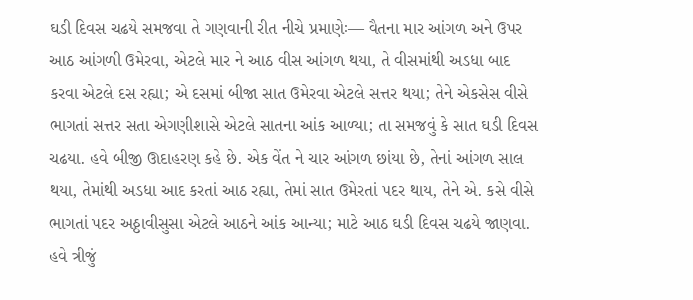ઘડી દિવસ ચઢયે સમજવા તે ગણવાની રીત નીચે પ્રમાણેઃ— વૈતના માર આંગળ અને ઉપર આઠ આંગળી ઉમેરવા, એટલે માર ને આઠ વીસ આંગળ થયા, તે વીસમાંથી અડધા બાદ કરવા એટલે દસ રહ્યા; એ દસમાં બીજા સાત ઉમેરવા એટલે સત્તર થયા; તેને એકસેસ વીસે ભાગતાં સત્તર સતા એગણીશાસે એટલે સાતના આંક આળ્યા; તા સમજવું કે સાત ઘડી દિવસ ચઢયા. હવે બીજી ઊદાહરણ કહે છે. એક વેંત ને ચાર આંગળ છાંયા છે, તેનાં આંગળ સાલ થયા, તેમાંથી અડધા આદ કરતાં આઠ રહ્યા, તેમાં સાત ઉમેરતાં ૫દર થાય, તેને એ. કસે વીસે ભાગતાં પદર અઠ્ઠાવીસુસા એટલે આઠને આંક આન્યા; માટે આઠ ઘડી દિવસ ચઢયે જાણવા. હવે ત્રીજું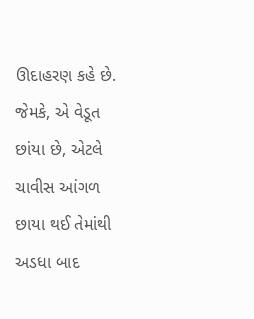ઊદાહરણ કહે છે. જેમકે, એ વેડૂત છાંયા છે, એટલે ચાવીસ આંગળ છાયા થઈ તેમાંથી અડધા બાદ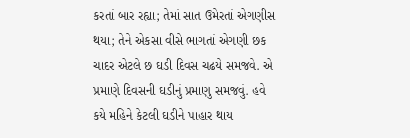કરતાં બાર રહ્યા; તેમાં સાત ઉમેરતાં એગણીસ થયા; તેને એકસા વીસે ભાગતાં એગણી છક ચાદર એટલે છ ઘડી દિવસ ચઢયે સમજવે. એ પ્રમાણે દિવસની ઘડીનું પ્રમાણુ સમજવું. હવે કયે મહિને કેટલી ઘડીને પાહાર થાય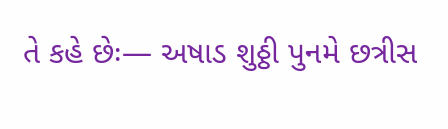તે કહે છેઃ— અષાડ શુઠ્ઠી પુનમે છત્રીસ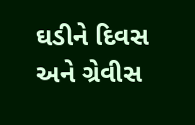ઘડીને દિવસ અને ગ્રેવીસ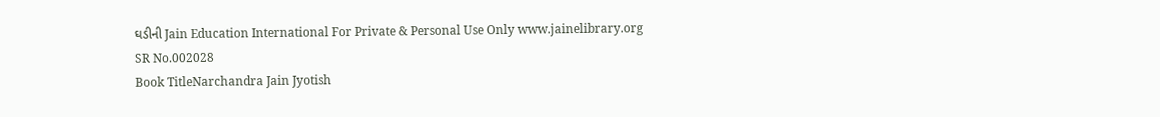ઘડીની Jain Education International For Private & Personal Use Only www.jainelibrary.org
SR No.002028
Book TitleNarchandra Jain Jyotish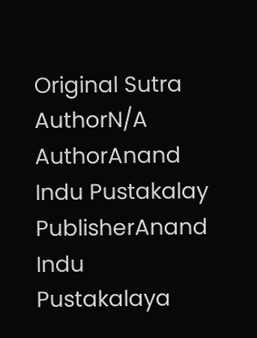Original Sutra AuthorN/A
AuthorAnand Indu Pustakalay
PublisherAnand Indu Pustakalaya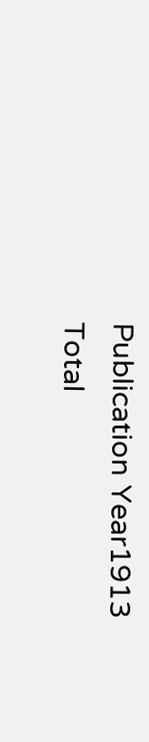Publication Year1913
Total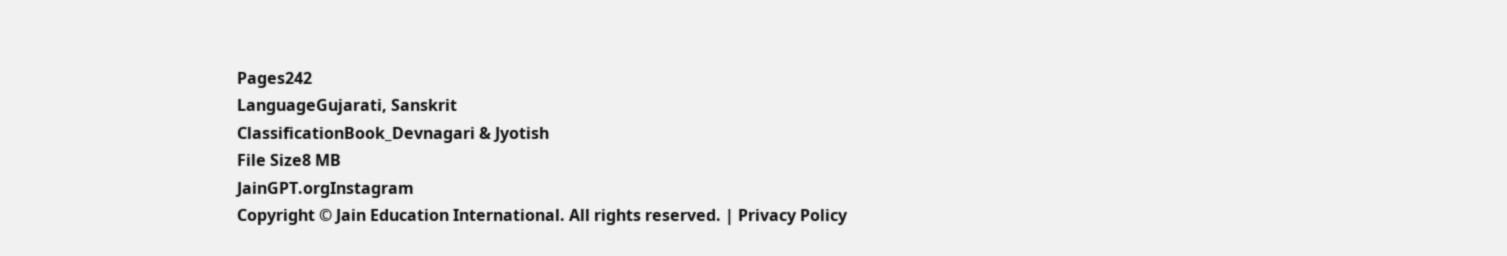Pages242
LanguageGujarati, Sanskrit
ClassificationBook_Devnagari & Jyotish
File Size8 MB
JainGPT.orgInstagram
Copyright © Jain Education International. All rights reserved. | Privacy Policy